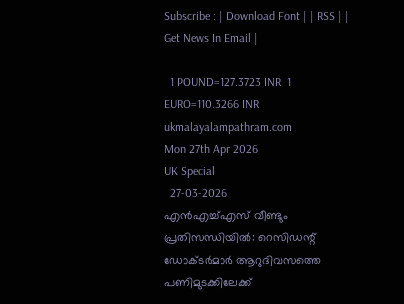Subscribe : | Download Font | | RSS | | Get News In Email |

  1 POUND=127.3723 INR  1 EURO=110.3266 INR
ukmalayalampathram.com
Mon 27th Apr 2026
UK Special
  27-03-2026
എന്‍എച്ച്എസ് വീണ്ടും പ്രതിസന്ധിയില്‍: റെസിഡന്റ് ഡോക്ടര്‍മാര്‍ ആറുദിവസത്തെ പണിമുടക്കിലേക്ക്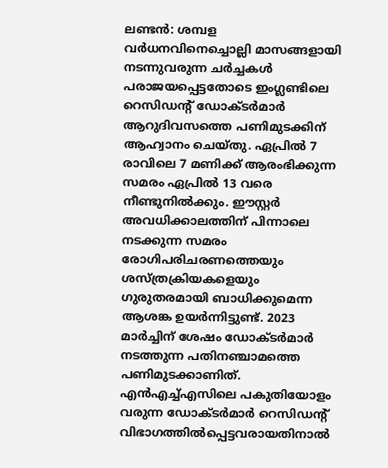ലണ്ടന്‍: ശമ്പള വര്‍ധനവിനെച്ചൊല്ലി മാസങ്ങളായി നടന്നുവരുന്ന ചര്‍ച്ചകള്‍ പരാജയപ്പെട്ടതോടെ ഇംഗ്ലണ്ടിലെ റെസിഡന്റ് ഡോക്ടര്‍മാര്‍ ആറുദിവസത്തെ പണിമുടക്കിന് ആഹ്വാനം ചെയ്തു. ഏപ്രില്‍ 7 രാവിലെ 7 മണിക്ക് ആരംഭിക്കുന്ന സമരം ഏപ്രില്‍ 13 വരെ നീണ്ടുനില്‍ക്കും. ഈസ്റ്റര്‍ അവധിക്കാലത്തിന് പിന്നാലെ നടക്കുന്ന സമരം രോഗിപരിചരണത്തെയും ശസ്ത്രക്രിയകളെയും ഗുരുതരമായി ബാധിക്കുമെന്ന ആശങ്ക ഉയര്‍ന്നിട്ടുണ്ട്. 2023 മാര്‍ച്ചിന് ശേഷം ഡോക്ടര്‍മാര്‍ നടത്തുന്ന പതിനഞ്ചാമത്തെ പണിമുടക്കാണിത്. എന്‍എച്ച്എസിലെ പകുതിയോളം വരുന്ന ഡോക്ടര്‍മാര്‍ റെസിഡന്റ് വിഭാഗത്തില്‍പ്പെട്ടവരായതിനാല്‍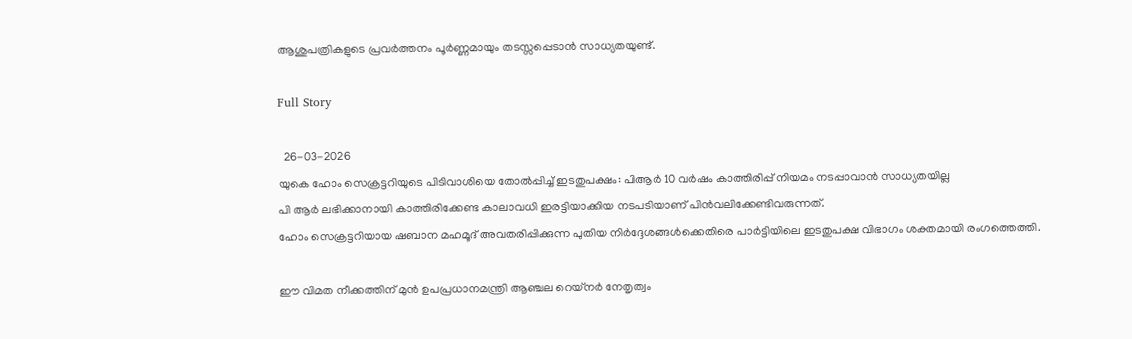ആശുപത്രികളുടെ പ്രവര്‍ത്തനം പൂര്‍ണ്ണമായും തടസ്സപ്പെടാന്‍ സാധ്യതയുണ്ട്.

Full Story

  26-03-2026
യുകെ ഹോം സെക്രട്ടറിയുടെ പിടിവാശിയെ തോല്‍പ്പിച്ച് ഇടതുപക്ഷം: പിആര്‍ 10 വര്‍ഷം കാത്തിരിപ്പ് നിയമം നടപ്പാവാന്‍ സാധ്യതയില്ല
പി ആര്‍ ലഭിക്കാനായി കാത്തിരിക്കേണ്ട കാലാവധി ഇരട്ടിയാക്കിയ നടപടിയാണ് പിന്‍വലിക്കേണ്ടിവരുന്നത്.
ഹോം സെക്രട്ടറിയായ ഷബാന മഹമൂദ് അവതരിപ്പിക്കുന്ന പുതിയ നിര്‍ദ്ദേശങ്ങള്‍ക്കെതിരെ പാര്‍ട്ടിയിലെ ഇടതുപക്ഷ വിഭാഗം ശക്തമായി രംഗത്തെത്തി.

ഈ വിമത നീക്കത്തിന് മുന്‍ ഉപപ്രധാനമന്ത്രി ആഞ്ചല റെയ്നര്‍ നേതൃത്വം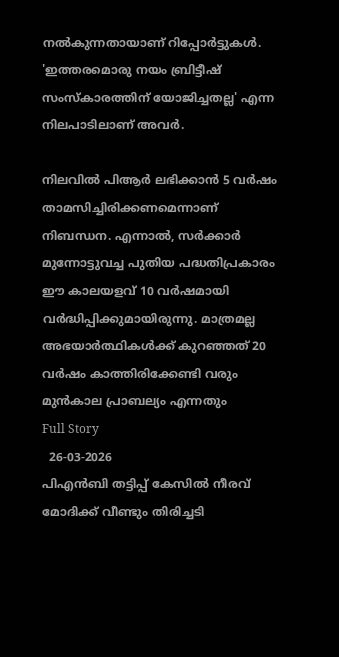നല്‍കുന്നതായാണ് റിപ്പോര്‍ട്ടുകള്‍. 'ഇത്തരമൊരു നയം ബ്രിട്ടീഷ് സംസ്‌കാരത്തിന് യോജിച്ചതല്ല' എന്ന നിലപാടിലാണ് അവര്‍.

നിലവില്‍ പിആര്‍ ലഭിക്കാന്‍ 5 വര്‍ഷം താമസിച്ചിരിക്കണമെന്നാണ് നിബന്ധന. എന്നാല്‍, സര്‍ക്കാര്‍ മുന്നോട്ടുവച്ച പുതിയ പദ്ധതിപ്രകാരം ഈ കാലയളവ് 10 വര്‍ഷമായി വര്‍ദ്ധിപ്പിക്കുമായിരുന്നു. മാത്രമല്ല അഭയാര്‍ത്ഥികള്‍ക്ക് കുറഞ്ഞത് 20 വര്‍ഷം കാത്തിരിക്കേണ്ടി വരും മുന്‍കാല പ്രാബല്യം എന്നതും
Full Story
  26-03-2026
പിഎന്‍ബി തട്ടിപ്പ് കേസില്‍ നീരവ് മോദിക്ക് വീണ്ടും തിരിച്ചടി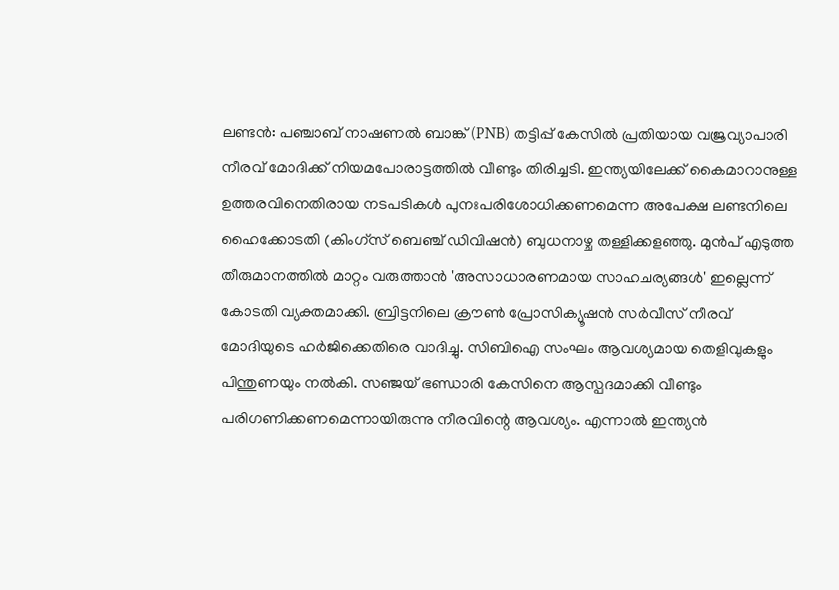ലണ്ടന്‍: പഞ്ചാബ് നാഷണല്‍ ബാങ്ക് (PNB) തട്ടിപ്പ് കേസില്‍ പ്രതിയായ വജ്രവ്യാപാരി നീരവ് മോദിക്ക് നിയമപോരാട്ടത്തില്‍ വീണ്ടും തിരിച്ചടി. ഇന്ത്യയിലേക്ക് കൈമാറാനുള്ള ഉത്തരവിനെതിരായ നടപടികള്‍ പുനഃപരിശോധിക്കണമെന്ന അപേക്ഷ ലണ്ടനിലെ ഹൈക്കോടതി (കിംഗ്സ് ബെഞ്ച് ഡിവിഷന്‍) ബുധനാഴ്ച തള്ളിക്കളഞ്ഞു. മുന്‍പ് എടുത്ത തീരുമാനത്തില്‍ മാറ്റം വരുത്താന്‍ 'അസാധാരണമായ സാഹചര്യങ്ങള്‍' ഇല്ലെന്ന് കോടതി വ്യക്തമാക്കി. ബ്രിട്ടനിലെ ക്രൗണ്‍ പ്രോസിക്യൂഷന്‍ സര്‍വീസ് നീരവ് മോദിയുടെ ഹര്‍ജിക്കെതിരെ വാദിച്ചു. സിബിഐ സംഘം ആവശ്യമായ തെളിവുകളും പിന്തുണയും നല്‍കി. സഞ്ജയ് ഭണ്ഡാരി കേസിനെ ആസ്പദമാക്കി വീണ്ടും പരിഗണിക്കണമെന്നായിരുന്നു നീരവിന്റെ ആവശ്യം. എന്നാല്‍ ഇന്ത്യന്‍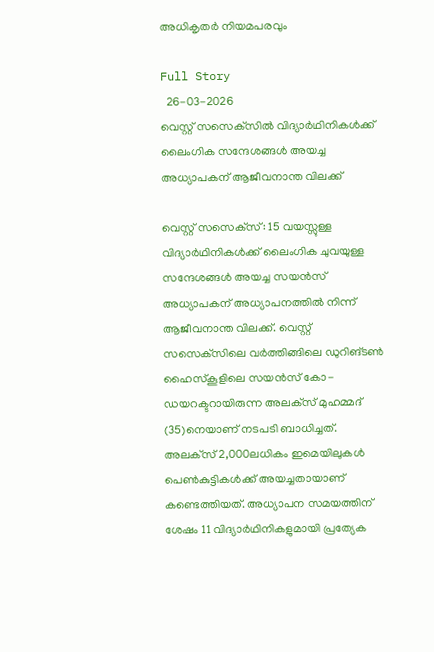അധികൃതര്‍ നിയമപരവും

Full Story
  26-03-2026
വെസ്റ്റ് സസെക്‌സില്‍ വിദ്യാര്‍ഥിനികള്‍ക്ക് ലൈംഗിക സന്ദേശങ്ങള്‍ അയച്ച അധ്യാപകന് ആജീവനാന്ത വിലക്ക്

വെസ്റ്റ് സസെക്‌സ്: 15 വയസ്സുള്ള വിദ്യാര്‍ഥിനികള്‍ക്ക് ലൈംഗിക ചുവയുള്ള സന്ദേശങ്ങള്‍ അയച്ച സയന്‍സ് അധ്യാപകന് അധ്യാപനത്തില്‍ നിന്ന് ആജീവനാന്ത വിലക്ക്. വെസ്റ്റ് സസെക്‌സിലെ വര്‍ത്തിങ്ങിലെ ഡുറിങ്ടണ്‍ ഹൈസ്‌കൂളിലെ സയന്‍സ് കോ-ഡയറക്ടറായിരുന്ന അലക്‌സ് മുഹമ്മദ് (35)നെയാണ് നടപടി ബാധിച്ചത്. അലക്‌സ് 2,000ലധികം ഇമെയിലുകള്‍ പെണ്‍കുട്ടികള്‍ക്ക് അയച്ചതായാണ് കണ്ടെത്തിയത്. അധ്യാപന സമയത്തിന് ശേഷം 11 വിദ്യാര്‍ഥിനികളുമായി പ്രത്യേക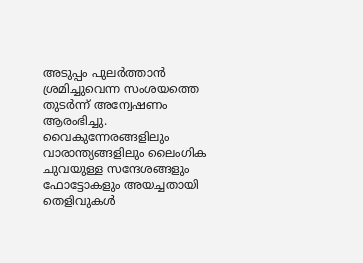അടുപ്പം പുലര്‍ത്താന്‍ ശ്രമിച്ചുവെന്ന സംശയത്തെ തുടര്‍ന്ന് അന്വേഷണം ആരംഭിച്ചു. വൈകുന്നേരങ്ങളിലും വാരാന്ത്യങ്ങളിലും ലൈംഗിക ചുവയുള്ള സന്ദേശങ്ങളും ഫോട്ടോകളും അയച്ചതായി തെളിവുകള്‍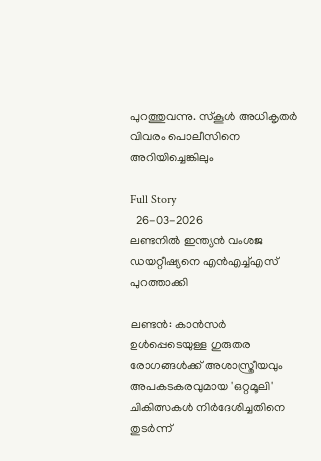പുറത്തുവന്നു. സ്‌കൂള്‍ അധികൃതര്‍ വിവരം പൊലീസിനെ അറിയിച്ചെങ്കിലും

Full Story
  26-03-2026
ലണ്ടനില്‍ ഇന്ത്യന്‍ വംശജ ഡയറ്റീഷ്യനെ എന്‍എച്ച്എസ് പുറത്താക്കി

ലണ്ടന്‍: കാന്‍സര്‍ ഉള്‍പ്പെടെയുള്ള ഗുരുതര രോഗങ്ങള്‍ക്ക് അശാസ്ത്രീയവും അപകടകരവുമായ 'ഒറ്റമൂലി' ചികിത്സകള്‍ നിര്‍ദേശിച്ചതിനെ തുടര്‍ന്ന്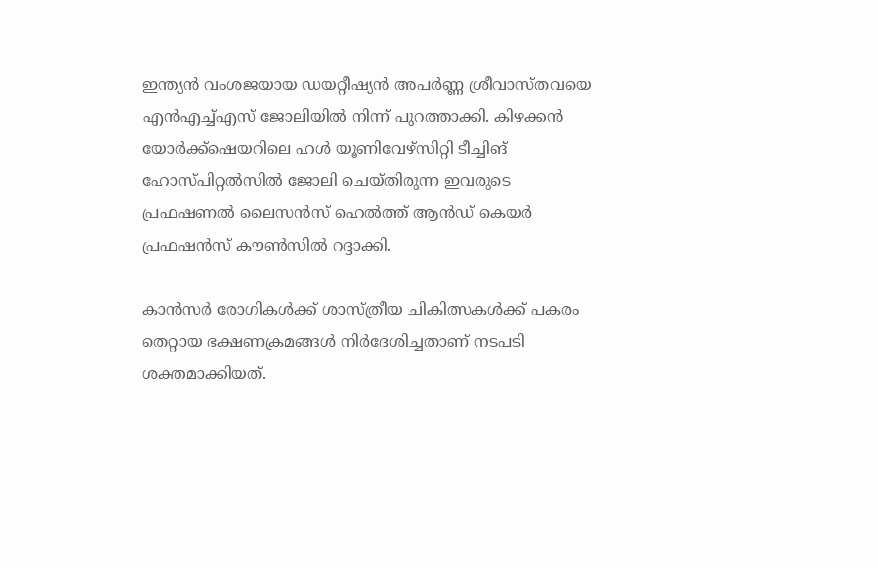ഇന്ത്യന്‍ വംശജയായ ഡയറ്റീഷ്യന്‍ അപര്‍ണ്ണ ശ്രീവാസ്തവയെ എന്‍എച്ച്എസ് ജോലിയില്‍ നിന്ന് പുറത്താക്കി. കിഴക്കന്‍ യോര്‍ക്ക്ഷെയറിലെ ഹള്‍ യൂണിവേഴ്‌സിറ്റി ടീച്ചിങ് ഹോസ്പിറ്റല്‍സില്‍ ജോലി ചെയ്തിരുന്ന ഇവരുടെ പ്രഫഷണല്‍ ലൈസന്‍സ് ഹെല്‍ത്ത് ആന്‍ഡ് കെയര്‍ പ്രഫഷന്‍സ് കൗണ്‍സില്‍ റദ്ദാക്കി.

കാന്‍സര്‍ രോഗികള്‍ക്ക് ശാസ്ത്രീയ ചികിത്സകള്‍ക്ക് പകരം തെറ്റായ ഭക്ഷണക്രമങ്ങള്‍ നിര്‍ദേശിച്ചതാണ് നടപടി ശക്തമാക്കിയത്.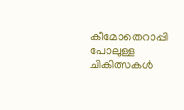കീമോതെറാപ്പി പോലുള്ള ചികിത്സകള്‍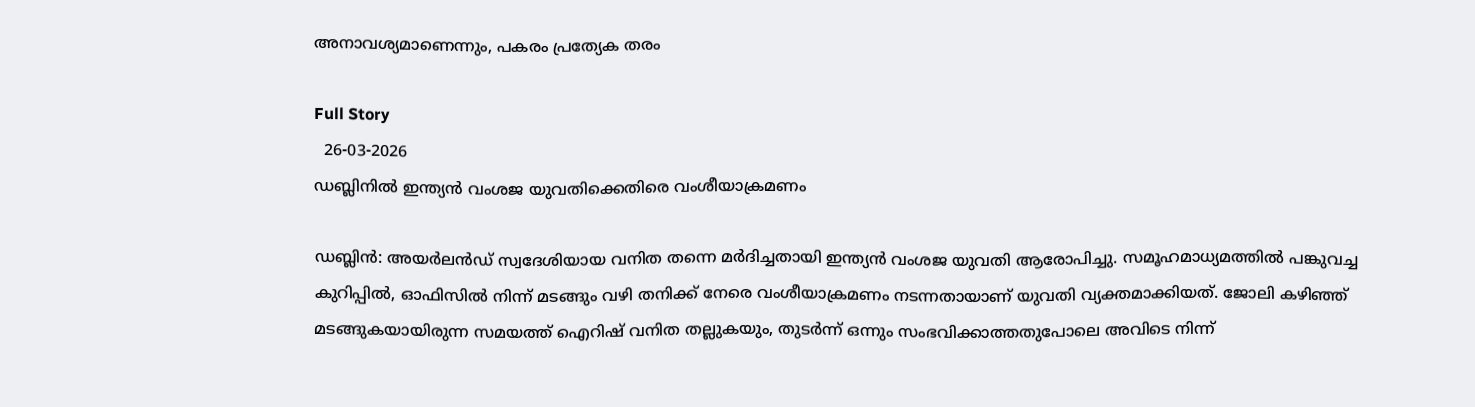അനാവശ്യമാണെന്നും, പകരം പ്രത്യേക തരം

Full Story
  26-03-2026
ഡബ്ലിനില്‍ ഇന്ത്യന്‍ വംശജ യുവതിക്കെതിരെ വംശീയാക്രമണം

ഡബ്ലിന്‍: അയര്‍ലന്‍ഡ് സ്വദേശിയായ വനിത തന്നെ മര്‍ദിച്ചതായി ഇന്ത്യന്‍ വംശജ യുവതി ആരോപിച്ചു. സമൂഹമാധ്യമത്തില്‍ പങ്കുവച്ച കുറിപ്പില്‍, ഓഫിസില്‍ നിന്ന് മടങ്ങും വഴി തനിക്ക് നേരെ വംശീയാക്രമണം നടന്നതായാണ് യുവതി വ്യക്തമാക്കിയത്. ജോലി കഴിഞ്ഞ് മടങ്ങുകയായിരുന്ന സമയത്ത് ഐറിഷ് വനിത തല്ലുകയും, തുടര്‍ന്ന് ഒന്നും സംഭവിക്കാത്തതുപോലെ അവിടെ നിന്ന്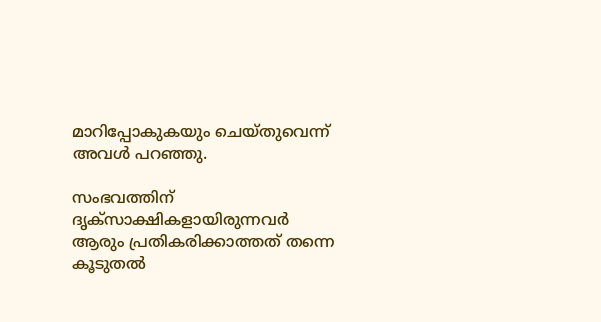മാറിപ്പോകുകയും ചെയ്തുവെന്ന് അവള്‍ പറഞ്ഞു.

സംഭവത്തിന് ദൃക്‌സാക്ഷികളായിരുന്നവര്‍ ആരും പ്രതികരിക്കാത്തത് തന്നെ കൂടുതല്‍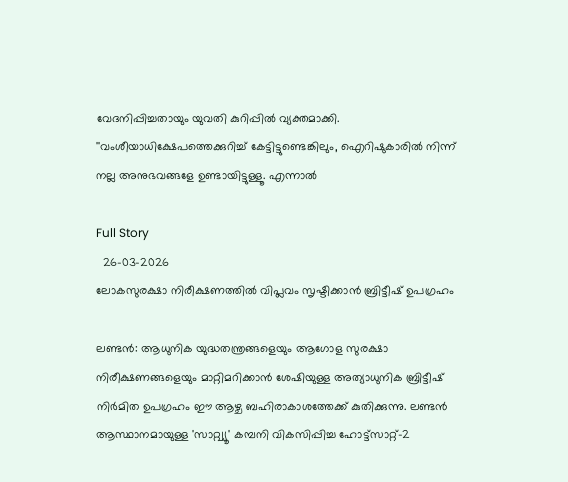വേദനിപ്പിച്ചതായും യുവതി കുറിപ്പില്‍ വ്യക്തമാക്കി. ''വംശീയാധിക്ഷേപത്തെക്കുറിച്ച് കേട്ടിട്ടുണ്ടെങ്കിലും, ഐറിഷുകാരില്‍ നിന്ന് നല്ല അനുഭവങ്ങളേ ഉണ്ടായിട്ടുള്ളൂ. എന്നാല്‍

Full Story
  26-03-2026
ലോകസുരക്ഷാ നിരീക്ഷണത്തില്‍ വിപ്ലവം സൃഷ്ടിക്കാന്‍ ബ്രിട്ടീഷ് ഉപഗ്രഹം

ലണ്ടന്‍: ആധുനിക യുദ്ധതന്ത്രങ്ങളെയും ആഗോള സുരക്ഷാ നിരീക്ഷണങ്ങളെയും മാറ്റിമറിക്കാന്‍ ശേഷിയുള്ള അത്യാധുനിക ബ്രിട്ടീഷ് നിര്‍മിത ഉപഗ്രഹം ഈ ആഴ്ച ബഹിരാകാശത്തേക്ക് കുതിക്കുന്നു. ലണ്ടന്‍ ആസ്ഥാനമായുള്ള 'സാറ്റ്വ്യൂ' കമ്പനി വികസിപ്പിച്ച ഹോട്ട്സാറ്റ്-2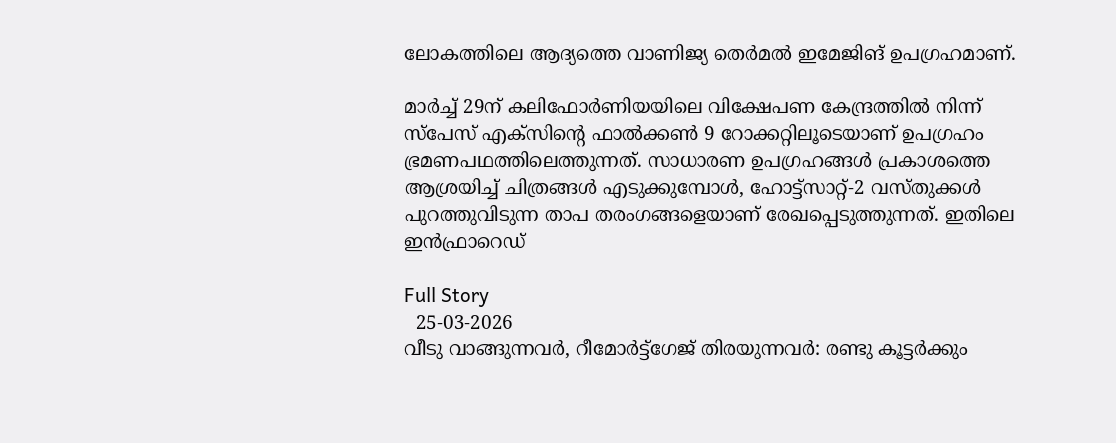ലോകത്തിലെ ആദ്യത്തെ വാണിജ്യ തെര്‍മല്‍ ഇമേജിങ് ഉപഗ്രഹമാണ്.

മാര്‍ച്ച് 29ന് കലിഫോര്‍ണിയയിലെ വിക്ഷേപണ കേന്ദ്രത്തില്‍ നിന്ന് സ്പേസ് എക്സിന്റെ ഫാല്‍ക്കണ്‍ 9 റോക്കറ്റിലൂടെയാണ് ഉപഗ്രഹം ഭ്രമണപഥത്തിലെത്തുന്നത്. സാധാരണ ഉപഗ്രഹങ്ങള്‍ പ്രകാശത്തെ ആശ്രയിച്ച് ചിത്രങ്ങള്‍ എടുക്കുമ്പോള്‍, ഹോട്ട്സാറ്റ്-2 വസ്തുക്കള്‍ പുറത്തുവിടുന്ന താപ തരംഗങ്ങളെയാണ് രേഖപ്പെടുത്തുന്നത്. ഇതിലെ ഇന്‍ഫ്രാറെഡ്

Full Story
  25-03-2026
വീടു വാങ്ങുന്നവര്‍, റീമോര്‍ട്ട്ഗേജ് തിരയുന്നവര്‍: രണ്ടു കൂട്ടര്‍ക്കും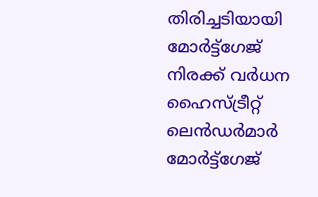തിരിച്ചടിയായി മോര്‍ട്ട്‌ഗേജ് നിരക്ക് വര്‍ധന
ഹൈസ്ട്രീറ്റ് ലെന്‍ഡര്‍മാര്‍ മോര്‍ട്ട്ഗേജ്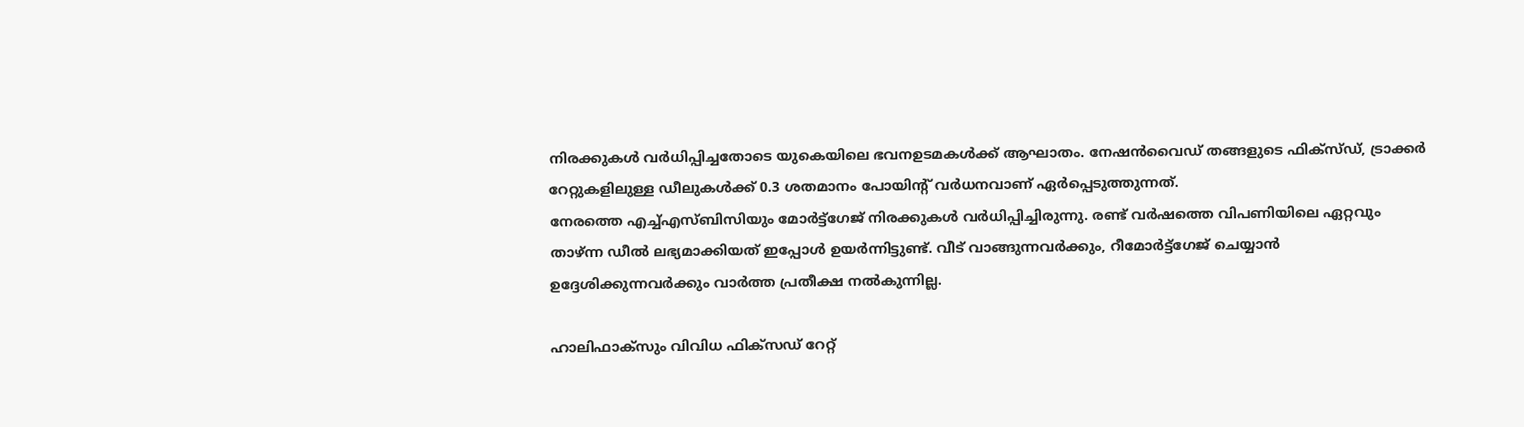നിരക്കുകള്‍ വര്‍ധിപ്പിച്ചതോടെ യുകെയിലെ ഭവനഉടമകള്‍ക്ക് ആഘാതം. നേഷന്‍വൈഡ് തങ്ങളുടെ ഫിക്സ്ഡ്, ട്രാക്കര്‍ റേറ്റുകളിലുള്ള ഡീലുകള്‍ക്ക് 0.3 ശതമാനം പോയിന്റ് വര്‍ധനവാണ് ഏര്‍പ്പെടുത്തുന്നത്.
നേരത്തെ എച്ച്എസ്ബിസിയും മോര്‍ട്ട്ഗേജ് നിരക്കുകള്‍ വര്‍ധിപ്പിച്ചിരുന്നു. രണ്ട് വര്‍ഷത്തെ വിപണിയിലെ ഏറ്റവും താഴ്ന്ന ഡീല്‍ ലഭ്യമാക്കിയത് ഇപ്പോള്‍ ഉയര്‍ന്നിട്ടുണ്ട്. വീട് വാങ്ങുന്നവര്‍ക്കും, റീമോര്‍ട്ട്ഗേജ് ചെയ്യാന്‍ ഉദ്ദേശിക്കുന്നവര്‍ക്കും വാര്‍ത്ത പ്രതീക്ഷ നല്‍കുന്നില്ല.

ഹാലിഫാക്സും വിവിധ ഫിക്സഡ് റേറ്റ്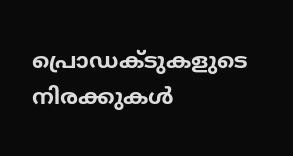പ്രൊഡക്ടുകളുടെ നിരക്കുകള്‍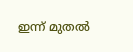ഇന്ന് മുതല്‍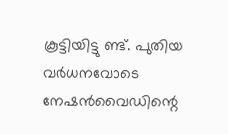കൂട്ടിയിട്ടു ണ്ട്. പുതിയ വര്‍ധനവോടെ നേഷന്‍വൈഡിന്റെ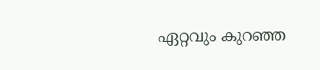ഏറ്റവും കുറഞ്ഞ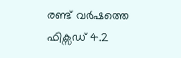രണ്ട് വര്‍ഷത്തെ ഫിക്സഡ് 4.2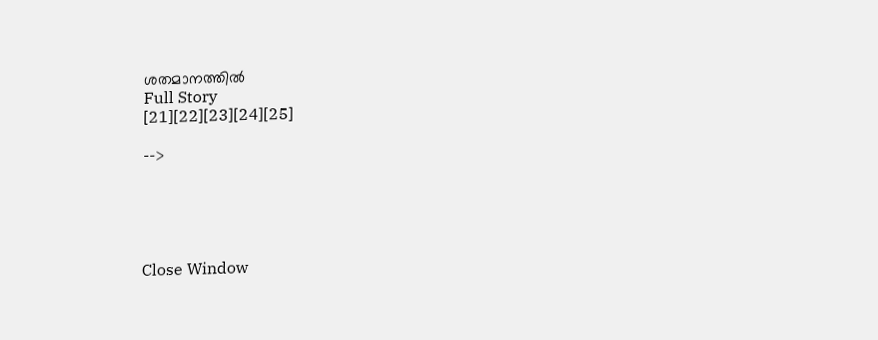ശതമാനത്തില്‍
Full Story
[21][22][23][24][25]

-->





Close Window